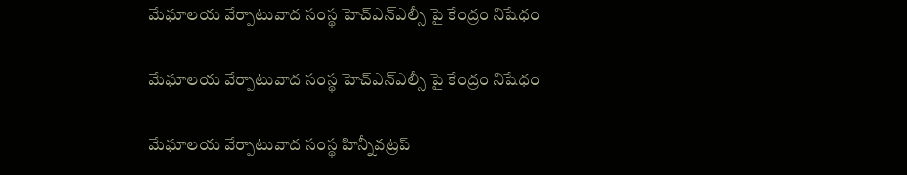మేఘాలయ వేర్పాటువాద సంస్థ హెచ్ఎన్ఎల్సీ పై కేంద్రం నిషేధం

మేఘాలయ వేర్పాటువాద సంస్థ హెచ్ఎన్ఎల్సీ పై కేంద్రం నిషేధం

మేఘాలయ వేర్పాటువాద సంస్థ హిన్నీవట్రప్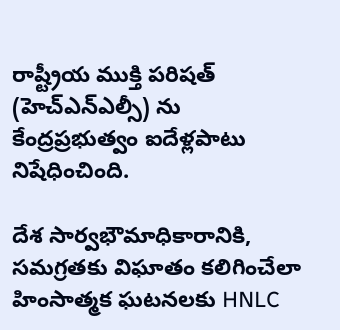రాష్ట్రీయ ముక్తి పరిషత్ (హెచ్ఎన్ఎల్సీ) ను కేంద్రప్రభుత్వం ఐదేళ్లపాటు నిషేధించింది.

దేశ సార్వభౌమాధికారానికి, సమగ్రతకు విఘాతం కలిగించేలా హింసాత్మక ఘటనలకు HNLC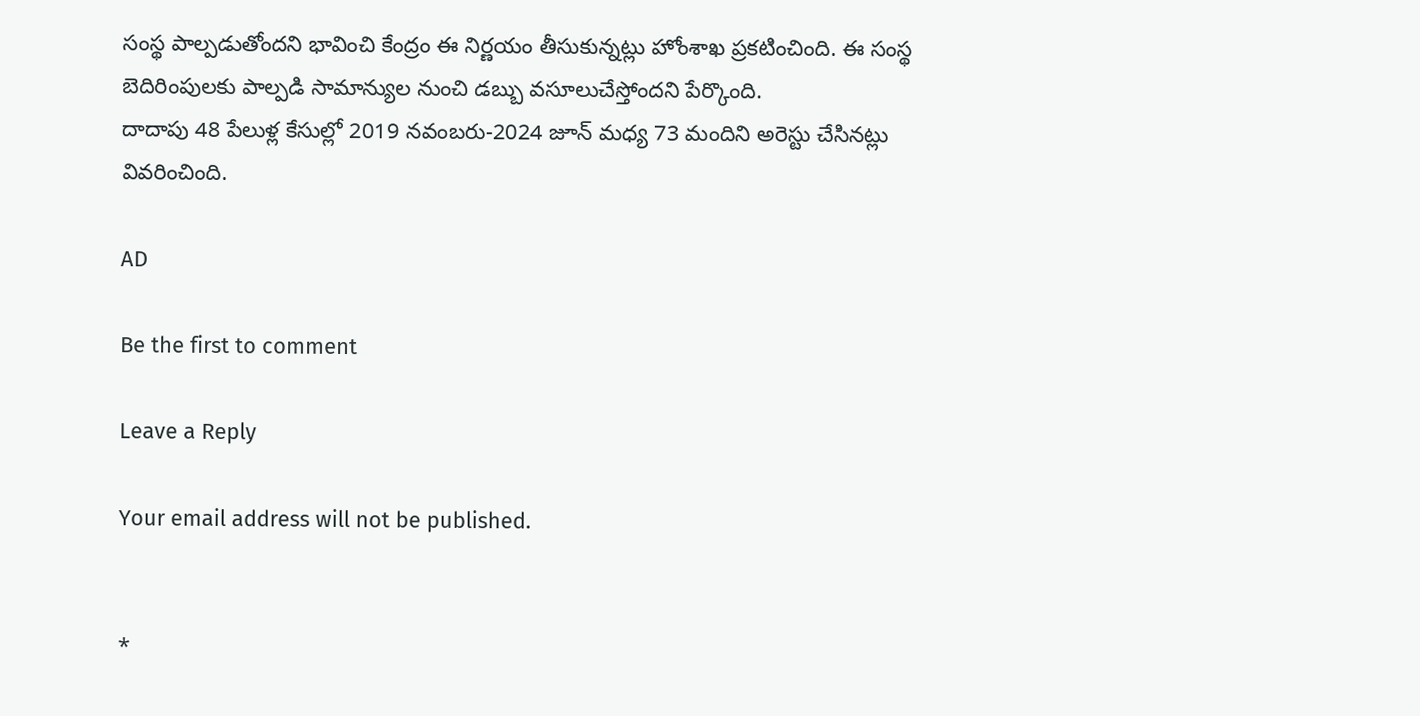సంస్థ పాల్పడుతోందని భావించి కేంద్రం ఈ నిర్ణయం తీసుకున్నట్లు హోంశాఖ ప్రకటించింది. ఈ సంస్థ బెదిరింపులకు పాల్పడి సామాన్యుల నుంచి డబ్బు వసూలుచేస్తోందని పేర్కొంది.
దాదాపు 48 పేలుళ్ల కేసుల్లో 2019 నవంబరు-2024 జూన్ మధ్య 73 మందిని అరెస్టు చేసినట్లు వివరించింది.

AD

Be the first to comment

Leave a Reply

Your email address will not be published.


*